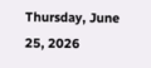Thursday, June 25, 2026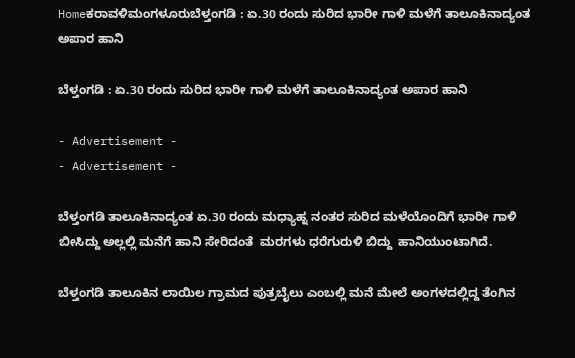Homeಕರಾವಳಿಮಂಗಳೂರುಬೆಳ್ತಂಗಡಿ : ಏ.30 ರಂದು ಸುರಿದ ಭಾರೀ ಗಾಳಿ ಮಳೆಗೆ ತಾಲೂಕಿನಾದ್ಯಂತ ಅಪಾರ ಹಾನಿ

ಬೆಳ್ತಂಗಡಿ : ಏ.30 ರಂದು ಸುರಿದ ಭಾರೀ ಗಾಳಿ ಮಳೆಗೆ ತಾಲೂಕಿನಾದ್ಯಂತ ಅಪಾರ ಹಾನಿ

- Advertisement -
- Advertisement -

ಬೆಳ್ತಂಗಡಿ ತಾಲೂಕಿನಾದ್ಯಂತ ಏ.30 ರಂದು ಮಧ್ಯಾಹ್ನ ನಂತರ ಸುರಿದ ಮಳೆಯೊಂದಿಗೆ ಭಾರೀ ಗಾಳಿ ಬೀಸಿದ್ದು ಅಲ್ಲಲ್ಲಿ ಮನೆಗೆ ಹಾನಿ ಸೇರಿದಂತೆ  ಮರಗಳು ಧರೆಗುರುಳಿ ಬಿದ್ದು  ಹಾನಿಯುಂಟಾಗಿದೆ.

ಬೆಳ್ತಂಗಡಿ ತಾಲೂಕಿನ ಲಾಯಿಲ ಗ್ರಾಮದ ಪುತ್ರಬೈಲು ಎಂಬಲ್ಲಿ ಮನೆ ಮೇಲೆ ಅಂಗಳದಲ್ಲಿದ್ದ ತೆಂಗಿನ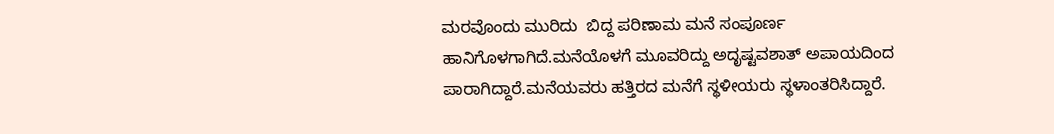ಮರವೊಂದು ಮುರಿದು  ಬಿದ್ದ ಪರಿಣಾಮ ಮನೆ ಸಂಪೂರ್ಣ ಹಾನಿಗೊಳಗಾಗಿದೆ.ಮನೆಯೊಳಗೆ ಮೂವರಿದ್ದು ಅದೃಷ್ಟವಶಾತ್ ಅಪಾಯದಿಂದ ಪಾರಾಗಿದ್ದಾರೆ.ಮನೆಯವರು ಹತ್ತಿರದ ಮನೆಗೆ ಸ್ಥಳೀಯರು ಸ್ಥಳಾಂತರಿಸಿದ್ದಾರೆ.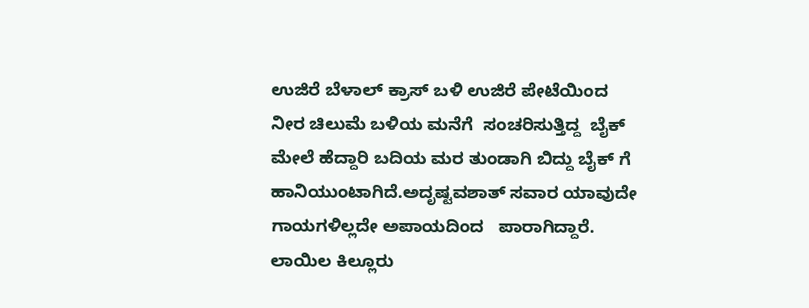ಉಜಿರೆ ಬೆಳಾಲ್ ಕ್ರಾಸ್ ಬಳಿ ಉಜಿರೆ ಪೇಟೆಯಿಂದ ನೀರ ಚಿಲುಮೆ ಬಳಿಯ ಮನೆಗೆ  ಸಂಚರಿಸುತ್ತಿದ್ದ  ಬೈಕ್ ಮೇಲೆ ಹೆದ್ದಾರಿ ಬದಿಯ ಮರ ತುಂಡಾಗಿ ಬಿದ್ದು ಬೈಕ್ ಗೆ ಹಾನಿಯುಂಟಾಗಿದೆ.ಅದೃಷ್ಟವಶಾತ್ ಸವಾರ ಯಾವುದೇ ಗಾಯಗಳಿಲ್ಲದೇ ಅಪಾಯದಿಂದ   ಪಾರಾಗಿದ್ದಾರೆ. ಲಾಯಿಲ ಕಿಲ್ಲೂರು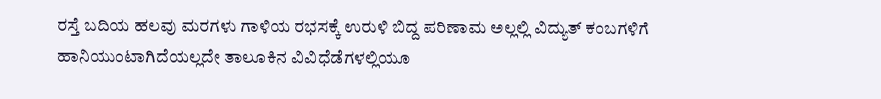ರಸ್ತೆ ಬದಿಯ ಹಲವು ಮರಗಳು ಗಾಳಿಯ ರಭಸಕ್ಕೆ ಉರುಳಿ ಬಿದ್ದ ಪರಿಣಾಮ ಅಲ್ಲಲ್ಲಿ ವಿದ್ಯುತ್ ಕಂಬಗಳಿಗೆ ಹಾನಿಯುಂಟಾಗಿದೆಯಲ್ಲದೇ ತಾಲೂಕಿನ ವಿವಿಧೆಡೆಗಳಲ್ಲಿಯೂ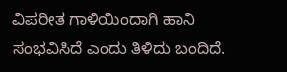ವಿಪರೀತ ಗಾಳಿಯಿಂದಾಗಿ ಹಾನಿ ಸಂಭವಿಸಿದೆ ಎಂದು ತಿಳಿದು ಬಂದಿದೆ.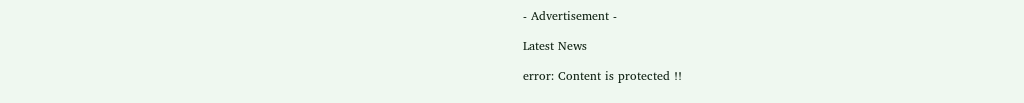- Advertisement -

Latest News

error: Content is protected !!